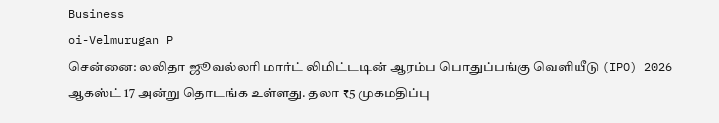Business
oi-Velmurugan P
சென்னை: லலிதா ஜூவல்லரி மார்ட் லிமிட்டடின் ஆரம்ப பொதுப்பங்கு வெளியீடு (IPO) 2026 ஆகஸ்ட் 17 அன்று தொடங்க உள்ளது. தலா ₹5 முகமதிப்பு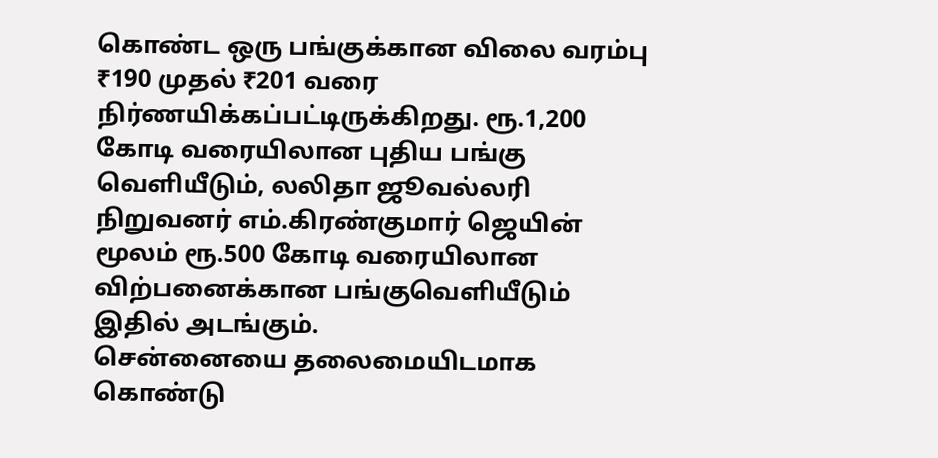கொண்ட ஒரு பங்குக்கான விலை வரம்பு ₹190 முதல் ₹201 வரை நிர்ணயிக்கப்பட்டிருக்கிறது. ரூ.1,200 கோடி வரையிலான புதிய பங்கு வெளியீடும், லலிதா ஜூவல்லரி நிறுவனர் எம்.கிரண்குமார் ஜெயின் மூலம் ரூ.500 கோடி வரையிலான விற்பனைக்கான பங்குவெளியீடும் இதில் அடங்கும்.
சென்னையை தலைமையிடமாக கொண்டு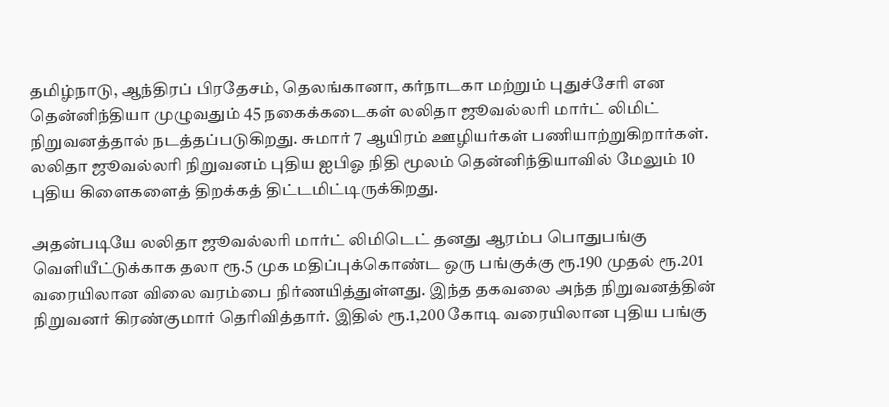தமிழ்நாடு, ஆந்திரப் பிரதேசம், தெலங்கானா, கர்நாடகா மற்றும் புதுச்சேரி என தென்னிந்தியா முழுவதும் 45 நகைக்கடைகள் லலிதா ஜூவல்லரி மார்ட் லிமிட் நிறுவனத்தால் நடத்தப்படுகிறது. சுமார் 7 ஆயிரம் ஊழியர்கள் பணியாற்றுகிறார்கள். லலிதா ஜூவல்லரி நிறுவனம் புதிய ஐபிஓ நிதி மூலம் தென்னிந்தியாவில் மேலும் 10 புதிய கிளைகளைத் திறக்கத் திட்டமிட்டிருக்கிறது.

அதன்படியே லலிதா ஜூவல்லரி மார்ட் லிமிடெட் தனது ஆரம்ப பொதுபங்கு வெளியீட்டுக்காக தலா ரூ.5 முக மதிப்புக்கொண்ட ஒரு பங்குக்கு ரூ.190 முதல் ரூ.201 வரையிலான விலை வரம்பை நிர்ணயித்துள்ளது. இந்த தகவலை அந்த நிறுவனத்தின் நிறுவனர் கிரண்குமார் தெரிவித்தார். இதில் ரூ.1,200 கோடி வரையிலான புதிய பங்கு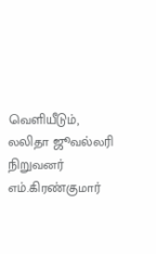வெளியீடும், லலிதா ஜூவல்லரி நிறுவனர் எம்.கிரண்குமார்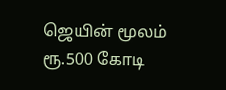ஜெயின் மூலம் ரூ.500 கோடி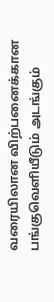வரையிலான விற்பனைக்கான பங்குவெளியீடும் அடங்கும்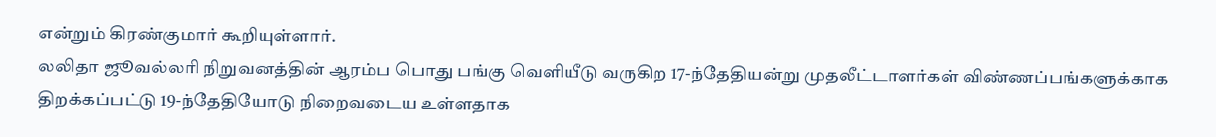என்றும் கிரண்குமார் கூறியுள்ளார்.
லலிதா ஜூவல்லரி நிறுவனத்தின் ஆரம்ப பொது பங்கு வெளியீடு வருகிற 17-ந்தேதியன்று முதலீட்டாளர்கள் விண்ணப்பங்களுக்காக திறக்கப்பட்டு 19-ந்தேதியோடு நிறைவடைய உள்ளதாக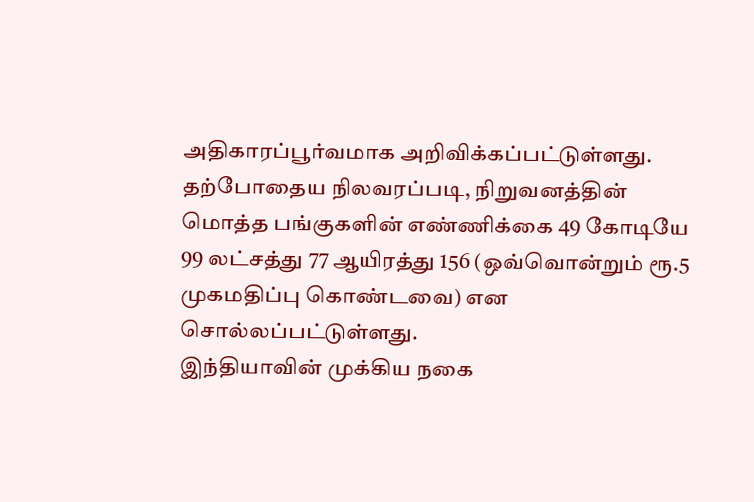அதிகாரப்பூர்வமாக அறிவிக்கப்பட்டுள்ளது. தற்போதைய நிலவரப்படி, நிறுவனத்தின் மொத்த பங்குகளின் எண்ணிக்கை 49 கோடியே 99 லட்சத்து 77 ஆயிரத்து 156 (ஒவ்வொன்றும் ரூ.5 முகமதிப்பு கொண்டவை) என சொல்லப்பட்டுள்ளது.
இந்தியாவின் முக்கிய நகை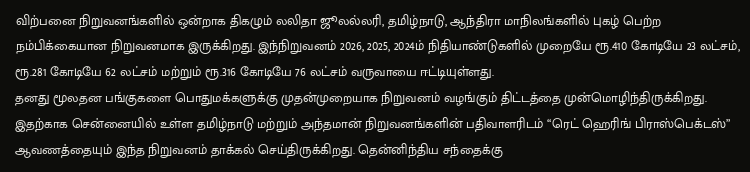விற்பனை நிறுவனங்களில் ஒன்றாக திகழும் லலிதா ஜூலல்லரி, தமிழ்நாடு, ஆந்திரா மாநிலங்களில் புகழ் பெற்ற நம்பிக்கையான நிறுவனமாக இருக்கிறது. இந்நிறுவனம் 2026, 2025, 2024ம் நிதியாண்டுகளில் முறையே ரூ.410 கோடியே 23 லட்சம், ரூ.281 கோடியே 62 லட்சம் மற்றும் ரூ.316 கோடியே 76 லட்சம் வருவாயை ஈட்டியுள்ளது.
தனது மூலதன பங்குகளை பொதுமக்களுக்கு முதன்முறையாக நிறுவனம் வழங்கும் திட்டத்தை முன்மொழிந்திருக்கிறது. இதற்காக சென்னையில் உள்ள தமிழ்நாடு மற்றும் அந்தமான் நிறுவனங்களின் பதிவாளரிடம் “ரெட் ஹெரிங் பிராஸ்பெக்டஸ்” ஆவணத்தையும் இந்த நிறுவனம் தாக்கல் செய்திருக்கிறது. தென்னிந்திய சந்தைக்கு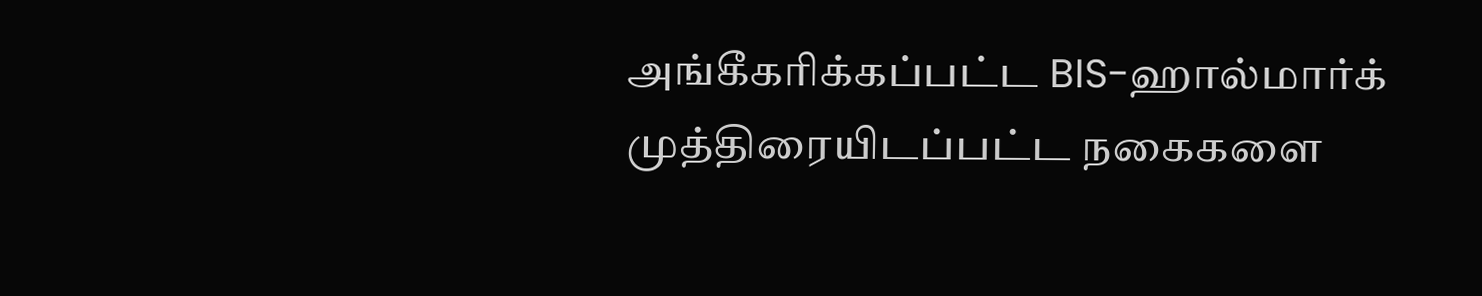அங்கீகரிக்கப்பட்ட BIS-ஹால்மார்க் முத்திரையிடப்பட்ட நகைகளை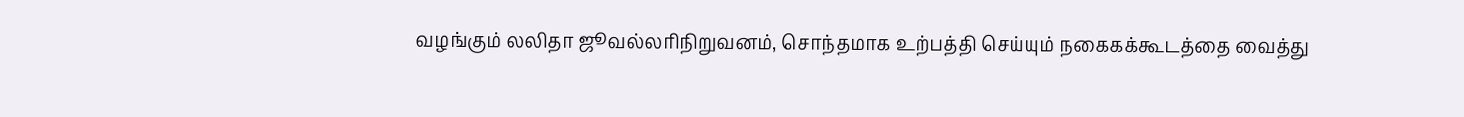வழங்கும் லலிதா ஜூவல்லரிநிறுவனம், சொந்தமாக உற்பத்தி செய்யும் நகைகக்கூடத்தை வைத்து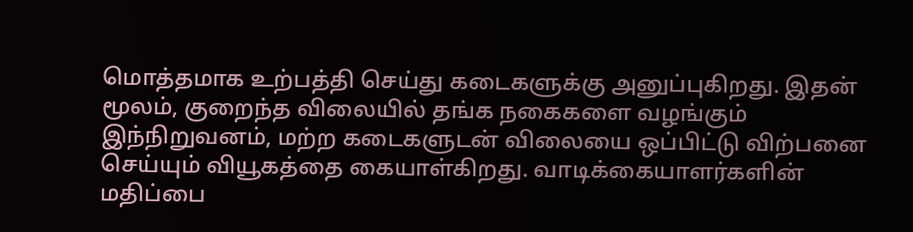மொத்தமாக உற்பத்தி செய்து கடைகளுக்கு அனுப்புகிறது. இதன் மூலம், குறைந்த விலையில் தங்க நகைகளை வழங்கும் இந்நிறுவனம், மற்ற கடைகளுடன் விலையை ஒப்பிட்டு விற்பனை செய்யும் வியூகத்தை கையாள்கிறது. வாடிக்கையாளர்களின் மதிப்பை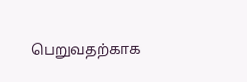பெறுவதற்காக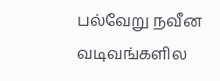பல்வேறு நவீன வடிவங்களில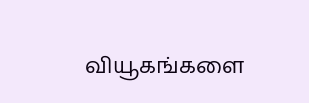வியூகங்களை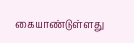கையாண்டுள்ளது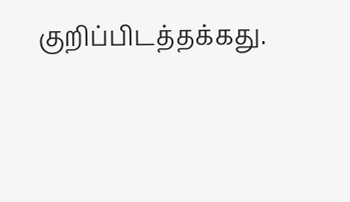குறிப்பிடத்தக்கது.